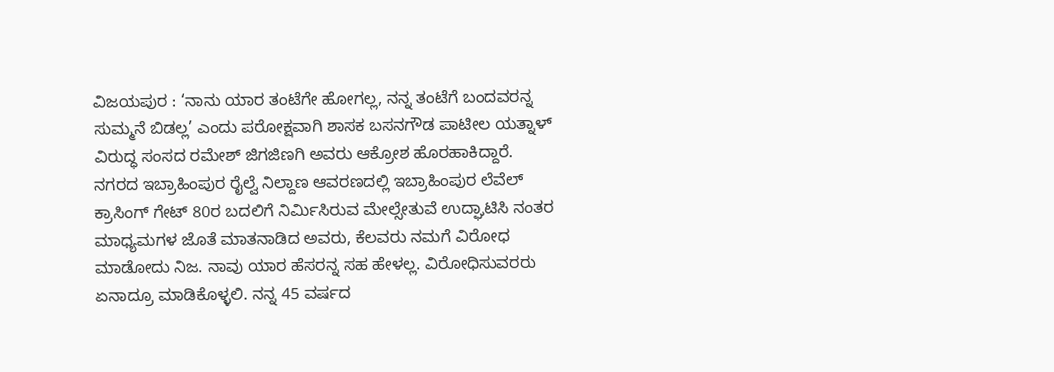ವಿಜಯಪುರ : ‘ನಾನು ಯಾರ ತಂಟೆಗೇ ಹೋಗಲ್ಲ, ನನ್ನ ತಂಟೆಗೆ ಬಂದವರನ್ನ ಸುಮ್ಮನೆ ಬಿಡಲ್ಲ’ ಎಂದು ಪರೋಕ್ಷವಾಗಿ ಶಾಸಕ ಬಸನಗೌಡ ಪಾಟೀಲ ಯತ್ನಾಳ್ ವಿರುದ್ಧ ಸಂಸದ ರಮೇಶ್ ಜಿಗಜಿಣಗಿ ಅವರು ಆಕ್ರೋಶ ಹೊರಹಾಕಿದ್ದಾರೆ.
ನಗರದ ಇಬ್ರಾಹಿಂಪುರ ರೈಲ್ವೆ ನಿಲ್ದಾಣ ಆವರಣದಲ್ಲಿ ಇಬ್ರಾಹಿಂಪುರ ಲೆವೆಲ್ ಕ್ರಾಸಿಂಗ್ ಗೇಟ್ 80ರ ಬದಲಿಗೆ ನಿರ್ಮಿಸಿರುವ ಮೇಲ್ಸೇತುವೆ ಉದ್ಘಾಟಿಸಿ ನಂತರ ಮಾಧ್ಯಮಗಳ ಜೊತೆ ಮಾತನಾಡಿದ ಅವರು, ಕೆಲವರು ನಮಗೆ ವಿರೋಧ ಮಾಡೋದು ನಿಜ. ನಾವು ಯಾರ ಹೆಸರನ್ನ ಸಹ ಹೇಳಲ್ಲ. ವಿರೋಧಿಸುವರರು ಏನಾದ್ರೂ ಮಾಡಿಕೊಳ್ಳಲಿ. ನನ್ನ 45 ವರ್ಷದ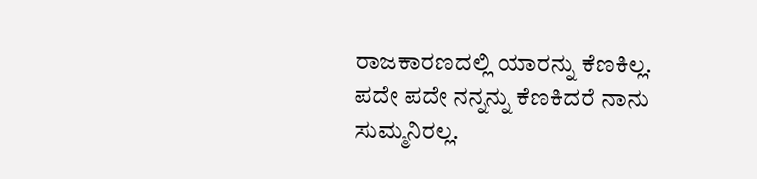ರಾಜಕಾರಣದಲ್ಲಿ ಯಾರನ್ನು ಕೆಣಕಿಲ್ಲ. ಪದೇ ಪದೇ ನನ್ನನ್ನು ಕೆಣಕಿದರೆ ನಾನು ಸುಮ್ಮನಿರಲ್ಲ.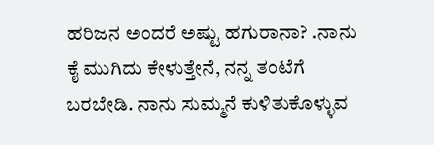ಹರಿಜನ ಅಂದರೆ ಅಷ್ಟು ಹಗುರಾನಾ? .ನಾನು ಕೈ ಮುಗಿದು ಕೇಳುತ್ತೇನೆ, ನನ್ನ ತಂಟೆಗೆ ಬರಬೇಡಿ. ನಾನು ಸುಮ್ಮನೆ ಕುಳಿತುಕೊಳ್ಳುವ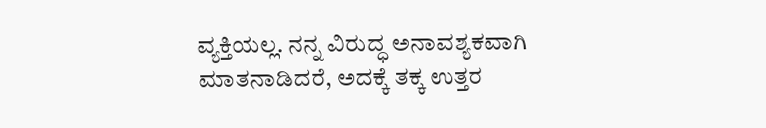ವ್ಯಕ್ತಿಯಲ್ಲ. ನನ್ನ ವಿರುದ್ಧ ಅನಾವಶ್ಯಕವಾಗಿ ಮಾತನಾಡಿದರೆ, ಅದಕ್ಕೆ ತಕ್ಕ ಉತ್ತರ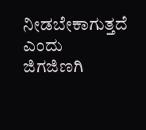ನೀಡಬೇಕಾಗುತ್ತದೆ ಎಂದು ಜಿಗಜಿಣಗಿ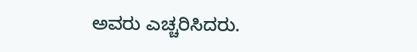ಅವರು ಎಚ್ಚರಿಸಿದರು.